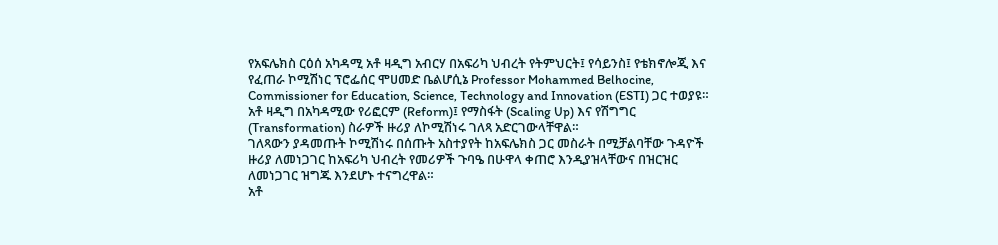የአፍሌክስ ርዕሰ አካዳሚ አቶ ዛዲግ አብርሃ በአፍሪካ ህብረት የትምህርት፤ የሳይንስ፤ የቴክኖሎጂ እና የፈጠራ ኮሚሽነር ፕሮፌሰር ሞሀመድ ቤልሆሲኔ Professor Mohammed Belhocine, Commissioner for Education, Science, Technology and Innovation (ESTI) ጋር ተወያዩ።
አቶ ዛዲግ በአካዳሚው የሪፎርም (Reform)፤ የማስፋት (Scaling Up) እና የሽግግር (Transformation) ስራዎች ዙሪያ ለኮሚሽነሩ ገለጻ አድርገውላቸዋል።
ገለጻውን ያዳመጡት ኮሚሽነሩ በሰጡት አስተያየት ከአፍሌክስ ጋር መስራት በሚቻልባቸው ጉዳዮች ዙሪያ ለመነጋገር ከአፍሪካ ህብረት የመሪዎች ጉባዔ በሁዋላ ቀጠሮ እንዲያዝላቸውና በዝርዝር ለመነጋገር ዝግጁ እንደሆኑ ተናግረዋል።
አቶ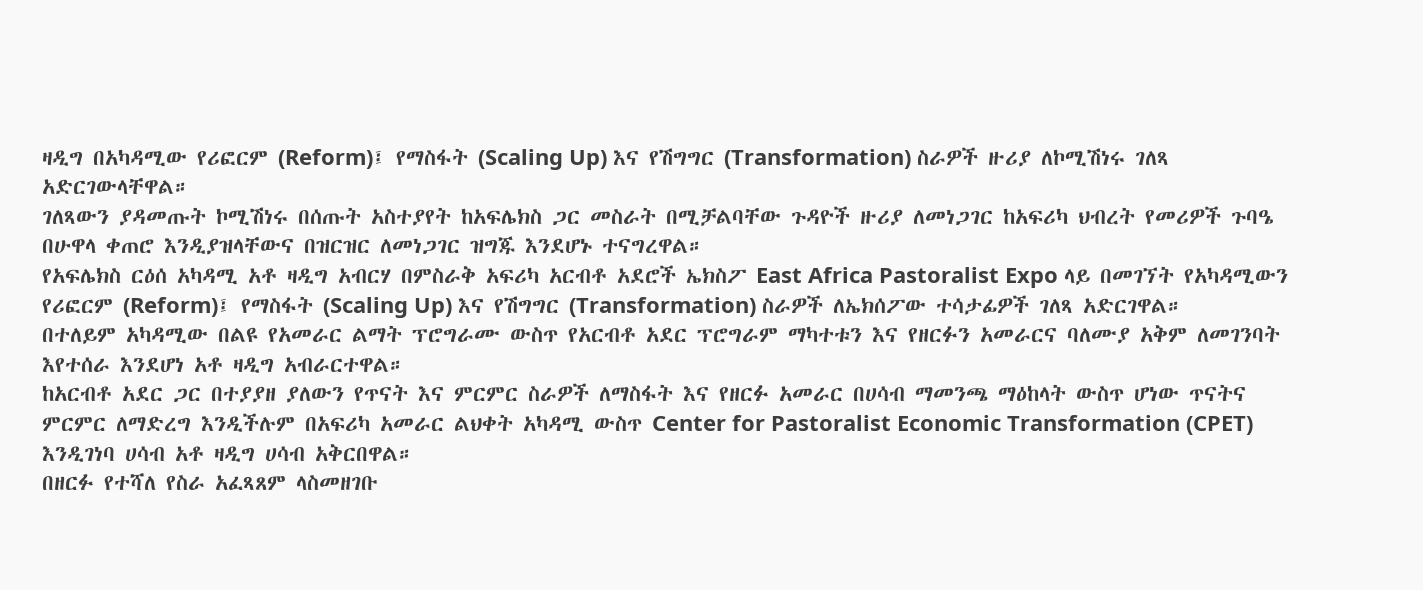ዛዲግ በአካዳሚው የሪፎርም (Reform)፤ የማስፋት (Scaling Up) እና የሽግግር (Transformation) ስራዎች ዙሪያ ለኮሚሽነሩ ገለጻ አድርገውላቸዋል።
ገለጻውን ያዳመጡት ኮሚሽነሩ በሰጡት አስተያየት ከአፍሌክስ ጋር መስራት በሚቻልባቸው ጉዳዮች ዙሪያ ለመነጋገር ከአፍሪካ ህብረት የመሪዎች ጉባዔ በሁዋላ ቀጠሮ እንዲያዝላቸውና በዝርዝር ለመነጋገር ዝግጁ እንደሆኑ ተናግረዋል።
የአፍሌክስ ርዕሰ አካዳሚ አቶ ዛዲግ አብርሃ በምስራቅ አፍሪካ አርብቶ አደሮች ኤክስፖ East Africa Pastoralist Expo ላይ በመገኘት የአካዳሚውን የሪፎርም (Reform)፤ የማስፋት (Scaling Up) እና የሽግግር (Transformation) ስራዎች ለኤክሰፖው ተሳታፊዎች ገለጻ አድርገዋል።
በተለይም አካዳሚው በልዩ የአመራር ልማት ፕሮግራሙ ውስጥ የአርብቶ አደር ፕሮግራም ማካተቱን እና የዘርፉን አመራርና ባለሙያ አቅም ለመገንባት እየተሰራ እንደሆነ አቶ ዛዲግ አብራርተዋል።
ከአርብቶ አደር ጋር በተያያዘ ያለውን የጥናት እና ምርምር ስራዎች ለማስፋት እና የዘርፉ አመራር በሀሳብ ማመንጫ ማዕከላት ውስጥ ሆነው ጥናትና ምርምር ለማድረግ እንዲችሉም በአፍሪካ አመራር ልህቀት አካዳሚ ውስጥ Center for Pastoralist Economic Transformation (CPET) እንዲገነባ ሀሳብ አቶ ዛዲግ ሀሳብ አቅርበዋል።
በዘርፉ የተሻለ የስራ አፈጻጸም ላስመዘገቡ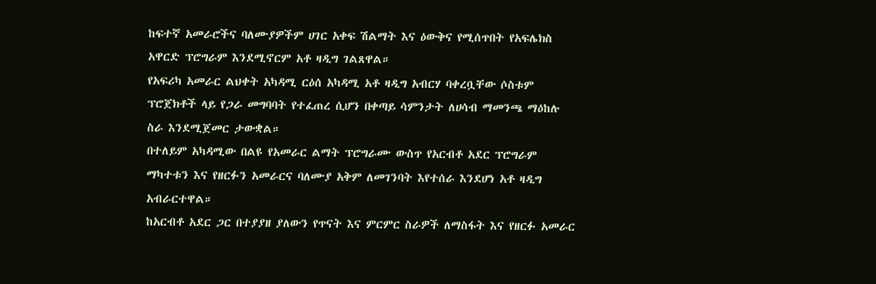ከፍተኛ አመራሮችና ባለሙያዎችም ሀገር አቀፍ ሽልማት እና ዕውቅና የሚሰጥበት የአፍሌክስ አዋርድ ፕሮግራም እንደሚኖርም አቶ ዛዲግ ገልጸዋል።
የአፍሪካ አመራር ልህቀት አካዳሚ ርዕሰ አካዳሚ አቶ ዛዲግ አብርሃ ባቀረቧቸው ሶስቱም ፕሮጀክቶች ላይ የጋራ መግባባት የተፈጠረ ሲሆን በቀጣይ ሳምንታት ለሀሳብ ማመንጫ ማዕከሉ ስራ እንደሚጀመር ታውቋል።
በተለይም አካዳሚው በልዩ የአመራር ልማት ፕሮግራሙ ውስጥ የአርብቶ አደር ፕሮግራም ማካተቱን እና የዘርፉን አመራርና ባለሙያ አቅም ለመገንባት እየተሰራ እንደሆነ አቶ ዛዲግ አብራርተዋል።
ከአርብቶ አደር ጋር በተያያዘ ያለውን የጥናት እና ምርምር ስራዎች ለማስፋት እና የዘርፉ አመራር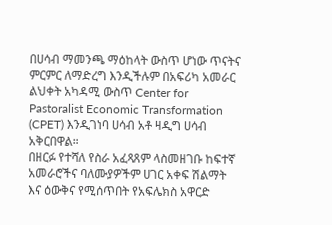በሀሳብ ማመንጫ ማዕከላት ውስጥ ሆነው ጥናትና ምርምር ለማድረግ እንዲችሉም በአፍሪካ አመራር ልህቀት አካዳሚ ውስጥ Center for Pastoralist Economic Transformation (CPET) እንዲገነባ ሀሳብ አቶ ዛዲግ ሀሳብ አቅርበዋል።
በዘርፉ የተሻለ የስራ አፈጻጸም ላስመዘገቡ ከፍተኛ አመራሮችና ባለሙያዎችም ሀገር አቀፍ ሽልማት እና ዕውቅና የሚሰጥበት የአፍሌክስ አዋርድ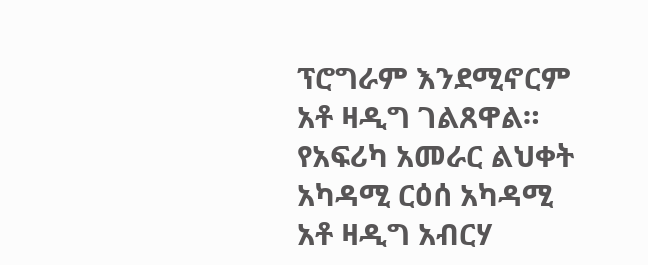ፕሮግራም እንደሚኖርም አቶ ዛዲግ ገልጸዋል።
የአፍሪካ አመራር ልህቀት አካዳሚ ርዕሰ አካዳሚ አቶ ዛዲግ አብርሃ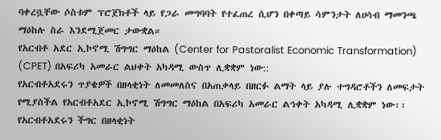ባቀረቧቸው ሶስቱም ፕሮጀክቶች ላይ የጋራ መግባባት የተፈጠረ ሲሆን በቀጣይ ሳምንታት ለሀሳብ ማመንጫ ማዕከሉ ስራ እንደሚጀመር ታውቋል።
የአርብቶ አደር ኢኮኖሚ ሽግግር ማዕከል (Center for Pastoralist Economic Transformation) (CPET) በአፍሪካ አመራር ልህቀት አካዳሚ ውስጥ ሊቋቋም ነው::
የአርብቶአደሩን ጥያቄዎች በዘላቂነት ለመመለስና በአጠቃላይ በዘርፉ ልማት ላይ ያሉ ተግዳሮቶችን ለመፍታት የሚያስችል የአርብቶአደር ኢኮኖሚ ሽግግር ማዕከል በአፍሪካ አመራር ልኅቀት አካዳሚ ሊቋቋም ነው፡፡
የአርብቶአደሩን ችግር በዘላቂነት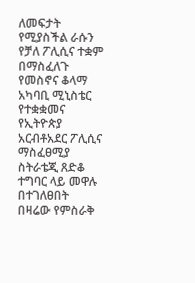ለመፍታት የሚያስችል ራሱን የቻለ ፖሊሲና ተቋም በማስፈለጉ የመስኖና ቆላማ አካባቢ ሚኒስቴር የተቋቋመና የኢትዮጵያ አርብቶአደር ፖሊሲና ማስፈፀሚያ ስትራቴጂ ጸድቆ ተግባር ላይ መዋሉ በተገለፀበት በዛሬው የምስራቅ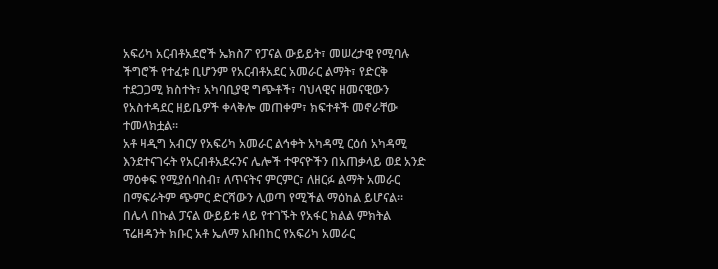አፍሪካ አርብቶአደሮች ኤክስፖ የፓናል ውይይት፣ መሠረታዊ የሚባሉ ችግሮች የተፈቱ ቢሆንም የአርብቶአደር አመራር ልማት፣ የድርቅ ተደጋጋሚ ክስተት፣ አካባቢያዊ ግጭቶች፣ ባህላዊና ዘመናዊውን የአስተዳደር ዘይቤዎች ቀላቅሎ መጠቀም፣ ክፍተቶች መኖራቸው ተመላክቷል፡፡
አቶ ዛዲግ አብርሃ የአፍሪካ አመራር ልኅቀት አካዳሚ ርዕሰ አካዳሚ እንደተናገሩት የአርብቶአደሩንና ሌሎች ተዋናዮችን በአጠቃላይ ወደ አንድ ማዕቀፍ የሚያሰባስብ፣ ለጥናትና ምርምር፣ ለዘርፉ ልማት አመራር በማፍራትም ጭምር ድርሻውን ሊወጣ የሚችል ማዕከል ይሆናል፡፡
በሌላ በኩል ፓናል ውይይቱ ላይ የተገኙት የአፋር ክልል ምክትል ፕሬዘዳንት ክቡር አቶ ኤለማ አቡበከር የአፍሪካ አመራር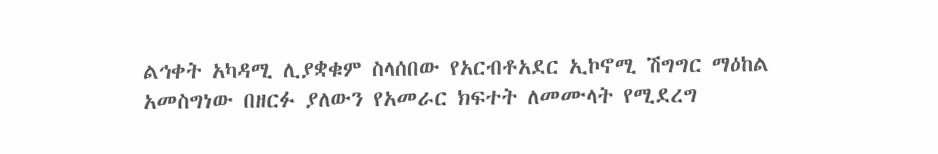ልኅቀት አካዳሚ ሊያቋቁም ስላሰበው የአርብቶአደር ኢኮኖሚ ሽግግር ማዕከል አመስግነው በዘርፉ ያለውን የአመራር ክፍተት ለመሙላት የሚደረግ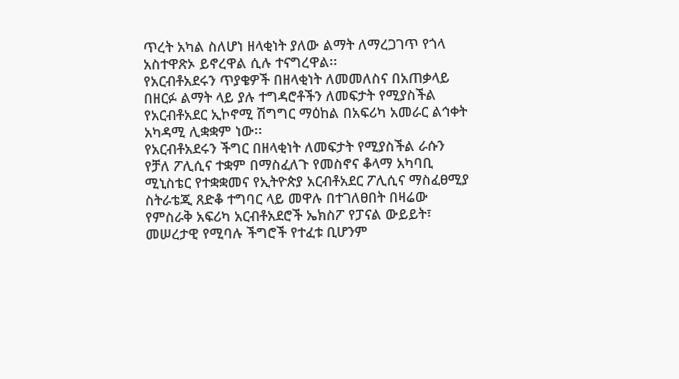ጥረት አካል ስለሆነ ዘላቂነት ያለው ልማት ለማረጋገጥ የጎላ አስተዋጽኦ ይኖረዋል ሲሉ ተናግረዋል፡፡
የአርብቶአደሩን ጥያቄዎች በዘላቂነት ለመመለስና በአጠቃላይ በዘርፉ ልማት ላይ ያሉ ተግዳሮቶችን ለመፍታት የሚያስችል የአርብቶአደር ኢኮኖሚ ሽግግር ማዕከል በአፍሪካ አመራር ልኅቀት አካዳሚ ሊቋቋም ነው፡፡
የአርብቶአደሩን ችግር በዘላቂነት ለመፍታት የሚያስችል ራሱን የቻለ ፖሊሲና ተቋም በማስፈለጉ የመስኖና ቆላማ አካባቢ ሚኒስቴር የተቋቋመና የኢትዮጵያ አርብቶአደር ፖሊሲና ማስፈፀሚያ ስትራቴጂ ጸድቆ ተግባር ላይ መዋሉ በተገለፀበት በዛሬው የምስራቅ አፍሪካ አርብቶአደሮች ኤክስፖ የፓናል ውይይት፣ መሠረታዊ የሚባሉ ችግሮች የተፈቱ ቢሆንም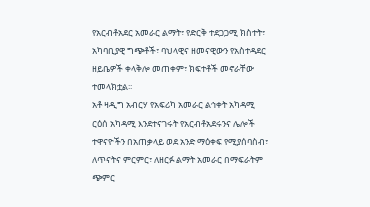የአርብቶአደር አመራር ልማት፣ የድርቅ ተደጋጋሚ ክስተት፣ አካባቢያዊ ግጭቶች፣ ባህላዊና ዘመናዊውን የአስተዳደር ዘይቤዎች ቀላቅሎ መጠቀም፣ ክፍተቶች መኖራቸው ተመላክቷል፡፡
አቶ ዛዲግ አብርሃ የአፍሪካ አመራር ልኅቀት አካዳሚ ርዕሰ አካዳሚ እንደተናገሩት የአርብቶአደሩንና ሌሎች ተዋናዮችን በአጠቃላይ ወደ አንድ ማዕቀፍ የሚያሰባስብ፣ ለጥናትና ምርምር፣ ለዘርፉ ልማት አመራር በማፍራትም ጭምር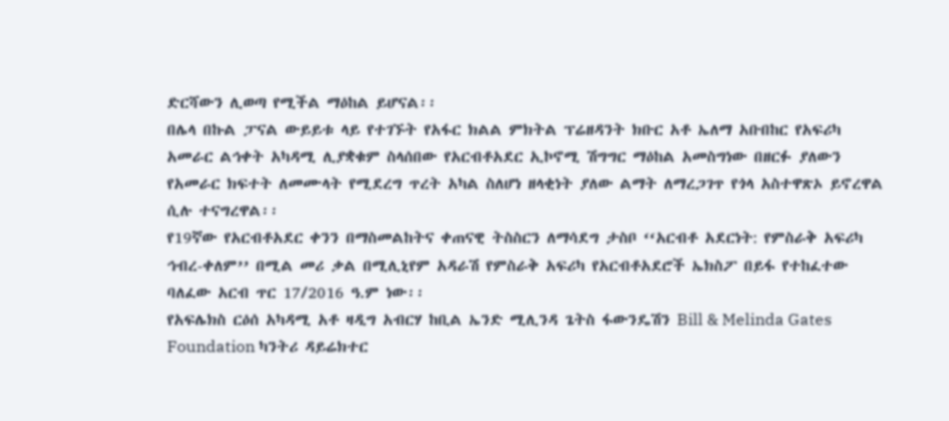ድርሻውን ሊወጣ የሚችል ማዕከል ይሆናል፡፡
በሌላ በኩል ፓናል ውይይቱ ላይ የተገኙት የአፋር ክልል ምክትል ፕሬዘዳንት ክቡር አቶ ኤለማ አቡበከር የአፍሪካ አመራር ልኅቀት አካዳሚ ሊያቋቁም ስላሰበው የአርብቶአደር ኢኮኖሚ ሽግግር ማዕከል አመስግነው በዘርፉ ያለውን የአመራር ክፍተት ለመሙላት የሚደረግ ጥረት አካል ስለሆነ ዘላቂነት ያለው ልማት ለማረጋገጥ የጎላ አስተዋጽኦ ይኖረዋል ሲሉ ተናግረዋል፡፡
የ19ኛው የአርብቶአደር ቀንን በማስመልከትና ቀጠናዊ ትስስርን ለማሳደግ ታስቦ ‘‘አርብቶ አደርነት: የምስራቅ አፍሪካ ኅብረ-ቀለም’’ በሚል መሪ ቃል በሚሊኒየም አዳራሽ የምስራቅ አፍሪካ የአርብቶአደሮች ኤክስፖ በይፋ የተከፈተው ባለፈው አርብ ጥር 17/2016 ዓ.ም ነው፡፡
የአፍሌክስ ርዕሰ አካዳሚ አቶ ዛዲግ አብርሃ ከቢል ኤንድ ሚሊንዳ ጌትስ ፋውንዴሽን Bill & Melinda Gates Foundation ካንትሪ ዳይሬክተር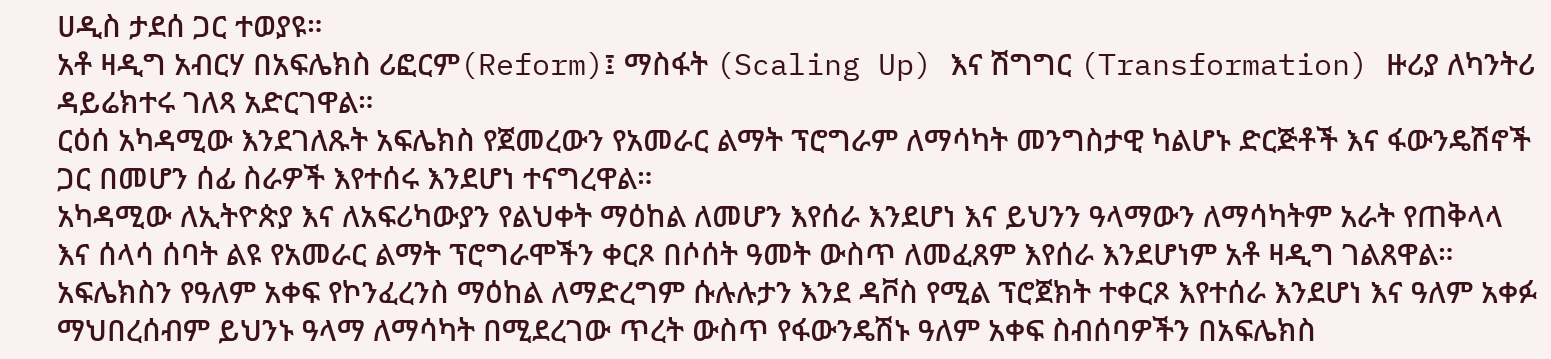ሀዲስ ታደሰ ጋር ተወያዩ።
አቶ ዛዲግ አብርሃ በአፍሌክስ ሪፎርም(Reform)፤ ማስፋት (Scaling Up) እና ሽግግር (Transformation) ዙሪያ ለካንትሪ ዳይሬክተሩ ገለጻ አድርገዋል።
ርዕሰ አካዳሚው እንደገለጹት አፍሌክስ የጀመረውን የአመራር ልማት ፕሮግራም ለማሳካት መንግስታዊ ካልሆኑ ድርጅቶች እና ፋውንዴሽኖች ጋር በመሆን ሰፊ ስራዎች እየተሰሩ እንደሆነ ተናግረዋል።
አካዳሚው ለኢትዮጵያ እና ለአፍሪካውያን የልህቀት ማዕከል ለመሆን እየሰራ እንደሆነ እና ይህንን ዓላማውን ለማሳካትም አራት የጠቅላላ እና ሰላሳ ሰባት ልዩ የአመራር ልማት ፕሮግራሞችን ቀርጾ በሶሰት ዓመት ውስጥ ለመፈጸም እየሰራ እንደሆነም አቶ ዛዲግ ገልጸዋል።
አፍሌክስን የዓለም አቀፍ የኮንፈረንስ ማዕከል ለማድረግም ሱሉሉታን እንደ ዳቮስ የሚል ፕሮጀክት ተቀርጾ እየተሰራ እንደሆነ እና ዓለም አቀፉ ማህበረሰብም ይህንኑ ዓላማ ለማሳካት በሚደረገው ጥረት ውስጥ የፋውንዴሽኑ ዓለም አቀፍ ስብሰባዎችን በአፍሌክስ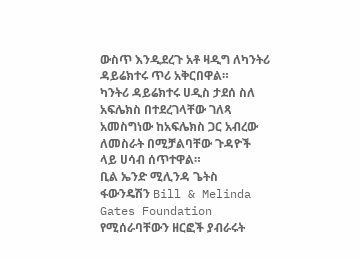ውስጥ እንዲደረጉ አቶ ዛዲግ ለካንትሪ ዳይሬክተሩ ጥሪ አቅርበዋል።
ካንትሪ ዳይሬክተሩ ሀዲስ ታደሰ ስለ አፍሌክስ በተደረገላቸው ገለጻ አመስግነው ከአፍሌክስ ጋር አብረው ለመስራት በሚቻልባቸው ጉዳዮች ላይ ሀሳብ ሰጥተዋል።
ቢል ኤንድ ሚሊንዳ ጌትስ ፋውንዴሽን Bill & Melinda Gates Foundation የሚሰራባቸውን ዘርፎች ያብራሩት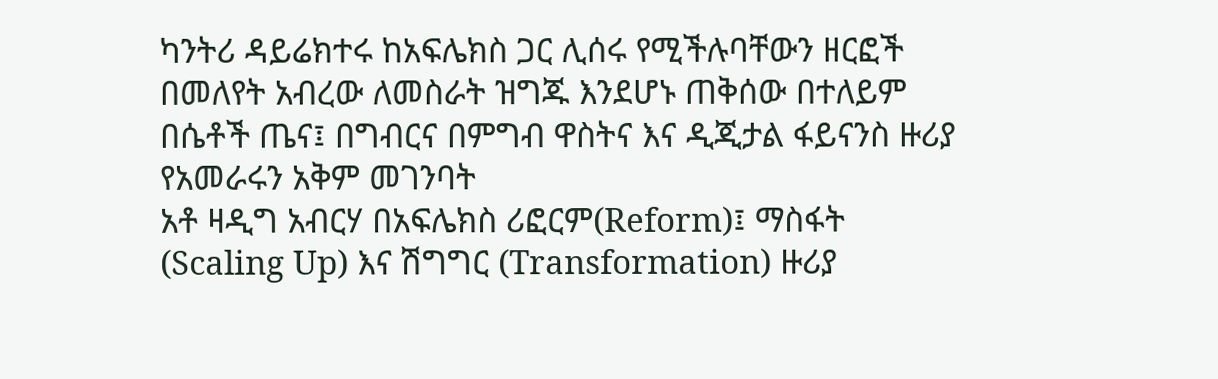ካንትሪ ዳይሬክተሩ ከአፍሌክስ ጋር ሊሰሩ የሚችሉባቸውን ዘርፎች በመለየት አብረው ለመስራት ዝግጁ እንደሆኑ ጠቅሰው በተለይም በሴቶች ጤና፤ በግብርና በምግብ ዋስትና እና ዲጂታል ፋይናንስ ዙሪያ የአመራሩን አቅም መገንባት
አቶ ዛዲግ አብርሃ በአፍሌክስ ሪፎርም(Reform)፤ ማስፋት (Scaling Up) እና ሽግግር (Transformation) ዙሪያ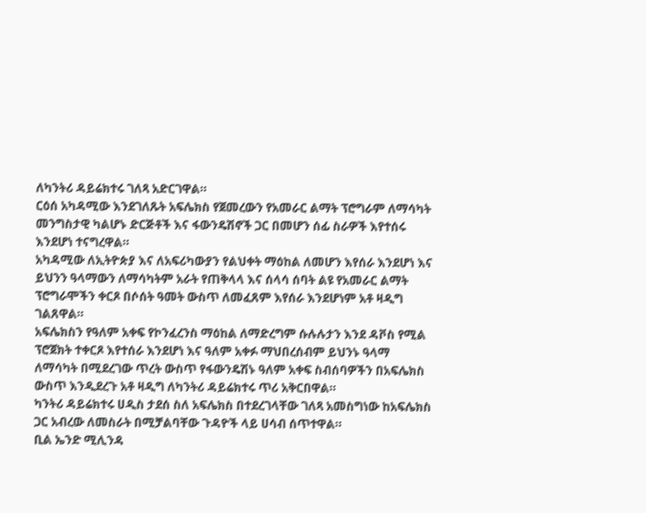ለካንትሪ ዳይሬክተሩ ገለጻ አድርገዋል።
ርዕሰ አካዳሚው እንደገለጹት አፍሌክስ የጀመረውን የአመራር ልማት ፕሮግራም ለማሳካት መንግስታዊ ካልሆኑ ድርጅቶች እና ፋውንዴሽኖች ጋር በመሆን ሰፊ ስራዎች እየተሰሩ እንደሆነ ተናግረዋል።
አካዳሚው ለኢትዮጵያ እና ለአፍሪካውያን የልህቀት ማዕከል ለመሆን እየሰራ እንደሆነ እና ይህንን ዓላማውን ለማሳካትም አራት የጠቅላላ እና ሰላሳ ሰባት ልዩ የአመራር ልማት ፕሮግራሞችን ቀርጾ በሶሰት ዓመት ውስጥ ለመፈጸም እየሰራ እንደሆነም አቶ ዛዲግ ገልጸዋል።
አፍሌክስን የዓለም አቀፍ የኮንፈረንስ ማዕከል ለማድረግም ሱሉሉታን እንደ ዳቮስ የሚል ፕሮጀክት ተቀርጾ እየተሰራ እንደሆነ እና ዓለም አቀፉ ማህበረሰብም ይህንኑ ዓላማ ለማሳካት በሚደረገው ጥረት ውስጥ የፋውንዴሽኑ ዓለም አቀፍ ስብሰባዎችን በአፍሌክስ ውስጥ እንዲደረጉ አቶ ዛዲግ ለካንትሪ ዳይሬክተሩ ጥሪ አቅርበዋል።
ካንትሪ ዳይሬክተሩ ሀዲስ ታደሰ ስለ አፍሌክስ በተደረገላቸው ገለጻ አመስግነው ከአፍሌክስ ጋር አብረው ለመስራት በሚቻልባቸው ጉዳዮች ላይ ሀሳብ ሰጥተዋል።
ቢል ኤንድ ሚሊንዳ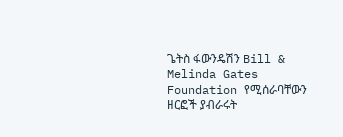ጌትስ ፋውንዴሽን Bill & Melinda Gates Foundation የሚሰራባቸውን ዘርፎች ያብራሩት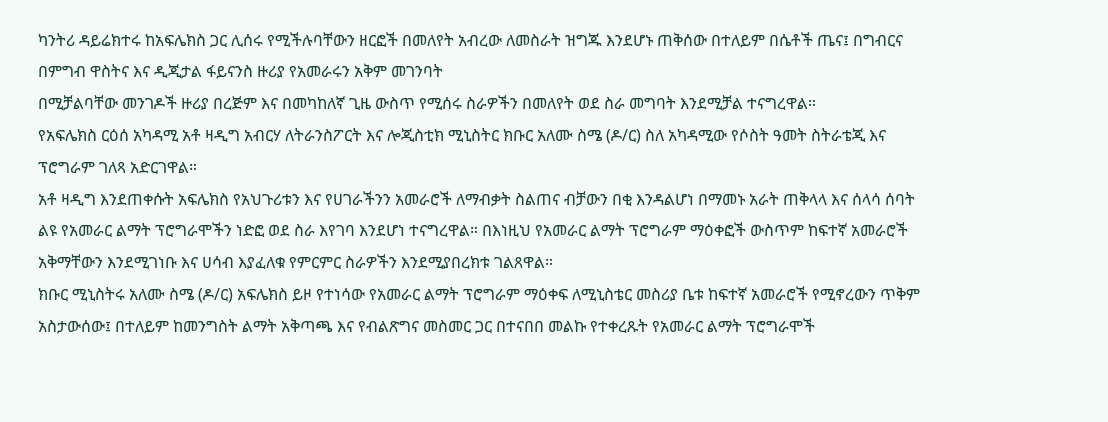ካንትሪ ዳይሬክተሩ ከአፍሌክስ ጋር ሊሰሩ የሚችሉባቸውን ዘርፎች በመለየት አብረው ለመስራት ዝግጁ እንደሆኑ ጠቅሰው በተለይም በሴቶች ጤና፤ በግብርና በምግብ ዋስትና እና ዲጂታል ፋይናንስ ዙሪያ የአመራሩን አቅም መገንባት
በሚቻልባቸው መንገዶች ዙሪያ በረጅም እና በመካከለኛ ጊዜ ውስጥ የሚሰሩ ስራዎችን በመለየት ወደ ስራ መግባት እንደሚቻል ተናግረዋል።
የአፍሌክስ ርዕሰ አካዳሚ አቶ ዛዲግ አብርሃ ለትራንስፖርት እና ሎጂስቲክ ሚኒስትር ክቡር አለሙ ስሜ (ዶ/ር) ስለ አካዳሚው የሶስት ዓመት ስትራቴጂ እና ፕሮግራም ገለጻ አድርገዋል።
አቶ ዛዲግ እንደጠቀሱት አፍሌክስ የአህጉሪቱን እና የሀገራችንን አመራሮች ለማብቃት ስልጠና ብቻውን በቂ እንዳልሆነ በማመኑ አራት ጠቅላላ እና ሰላሳ ሰባት ልዩ የአመራር ልማት ፕሮግራሞችን ነድፎ ወደ ስራ እየገባ እንደሆነ ተናግረዋል። በእነዚህ የአመራር ልማት ፕሮግራም ማዕቀፎች ውስጥም ከፍተኛ አመራሮች አቅማቸውን እንደሚገነቡ እና ሀሳብ እያፈለቁ የምርምር ስራዎችን እንደሚያበረክቱ ገልጸዋል።
ክቡር ሚኒስትሩ አለሙ ስሜ (ዶ/ር) አፍሌክስ ይዞ የተነሳው የአመራር ልማት ፕሮግራም ማዕቀፍ ለሚኒስቴር መስሪያ ቤቱ ከፍተኛ አመራሮች የሚኖረውን ጥቅም አስታውሰው፤ በተለይም ከመንግስት ልማት አቅጣጫ እና የብልጽግና መስመር ጋር በተናበበ መልኩ የተቀረጹት የአመራር ልማት ፕሮግራሞች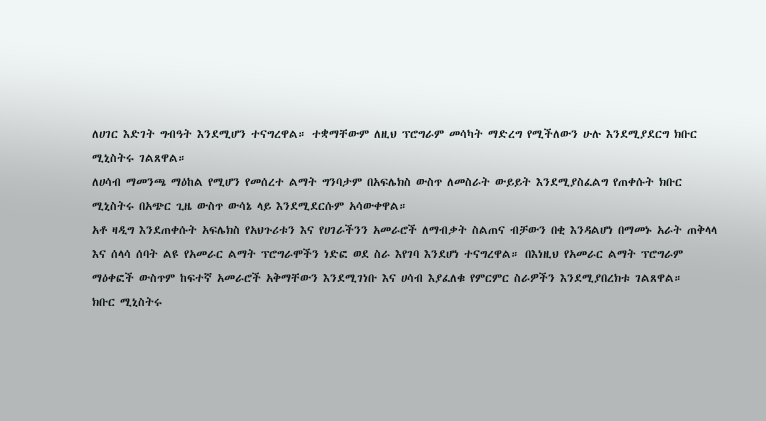ለሀገር እድገት ግብዓት እንደሚሆን ተናግረዋል። ተቋማቸውም ለዚህ ፕሮግራም መሳካት ማድረግ የሚችለውን ሁሉ እንደሚያደርግ ክቡር ሚኒስትሩ ገልጸዋል።
ለሀሳብ ማመንጫ ማዕከል የሚሆን የመሰረተ ልማት ግንባታም በአፍሌክስ ውስጥ ለመስራት ውይይት እንደሚያስፈልግ የጠቀሱት ክቡር ሚኒስትሩ በአጭር ጊዜ ውስጥ ውሳኔ ላይ እንደሚደርሱም አሳውቀዋል።
አቶ ዛዲግ እንደጠቀሱት አፍሌክስ የአህጉሪቱን እና የሀገራችንን አመራሮች ለማብቃት ስልጠና ብቻውን በቂ እንዳልሆነ በማመኑ አራት ጠቅላላ እና ሰላሳ ሰባት ልዩ የአመራር ልማት ፕሮግራሞችን ነድፎ ወደ ስራ እየገባ እንደሆነ ተናግረዋል። በእነዚህ የአመራር ልማት ፕሮግራም ማዕቀፎች ውስጥም ከፍተኛ አመራሮች አቅማቸውን እንደሚገነቡ እና ሀሳብ እያፈለቁ የምርምር ስራዎችን እንደሚያበረክቱ ገልጸዋል።
ክቡር ሚኒስትሩ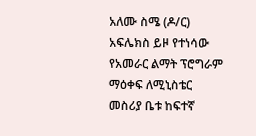አለሙ ስሜ (ዶ/ር) አፍሌክስ ይዞ የተነሳው የአመራር ልማት ፕሮግራም ማዕቀፍ ለሚኒስቴር መስሪያ ቤቱ ከፍተኛ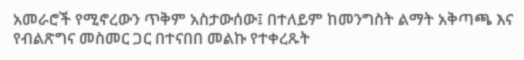አመራሮች የሚኖረውን ጥቅም አስታውሰው፤ በተለይም ከመንግስት ልማት አቅጣጫ እና የብልጽግና መስመር ጋር በተናበበ መልኩ የተቀረጹት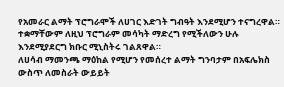የአመራር ልማት ፕሮግራሞች ለሀገር እድገት ግብዓት እንደሚሆን ተናግረዋል። ተቋማቸውም ለዚህ ፕሮግራም መሳካት ማድረግ የሚችለውን ሁሉ እንደሚያደርግ ክቡር ሚኒስትሩ ገልጸዋል።
ለሀሳብ ማመንጫ ማዕከል የሚሆን የመሰረተ ልማት ግንባታም በአፍሌክስ ውስጥ ለመስራት ውይይት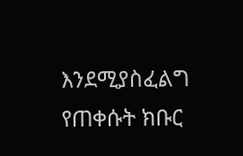እንደሚያስፈልግ የጠቀሱት ክቡር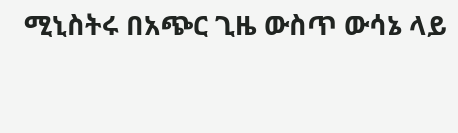ሚኒስትሩ በአጭር ጊዜ ውስጥ ውሳኔ ላይ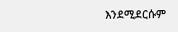እንደሚደርሱም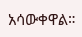አሳውቀዋል።